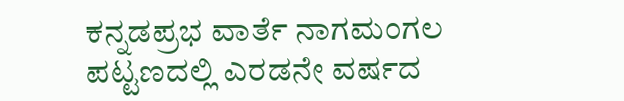ಕನ್ನಡಪ್ರಭ ವಾರ್ತೆ ನಾಗಮಂಗಲ
ಪಟ್ಟಣದಲ್ಲಿ ಎರಡನೇ ವರ್ಷದ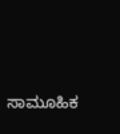ಸಾಮೂಹಿಕ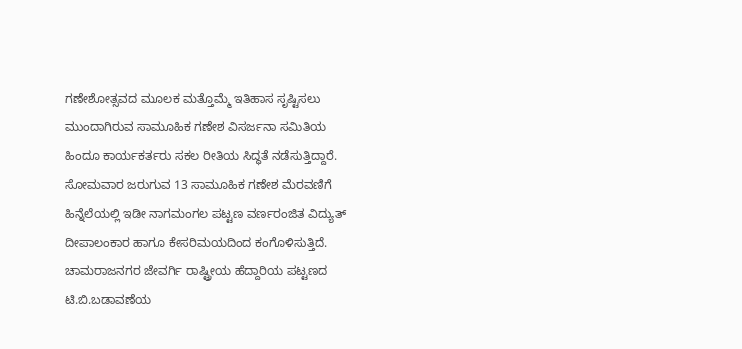ಗಣೇಶೋತ್ಸವದ ಮೂಲಕ ಮತ್ತೊಮ್ಮೆ ಇತಿಹಾಸ ಸೃಷ್ಟಿಸಲು ಮುಂದಾಗಿರುವ ಸಾಮೂಹಿಕ ಗಣೇಶ ವಿಸರ್ಜನಾ ಸಮಿತಿಯ ಹಿಂದೂ ಕಾರ್ಯಕರ್ತರು ಸಕಲ ರೀತಿಯ ಸಿದ್ಧತೆ ನಡೆಸುತ್ತಿದ್ದಾರೆ. ಸೋಮವಾರ ಜರುಗುವ 13 ಸಾಮೂಹಿಕ ಗಣೇಶ ಮೆರವಣಿಗೆ ಹಿನ್ನೆಲೆಯಲ್ಲಿ ಇಡೀ ನಾಗಮಂಗಲ ಪಟ್ಟಣ ವರ್ಣರಂಜಿತ ವಿದ್ಯುತ್ ದೀಪಾಲಂಕಾರ ಹಾಗೂ ಕೇಸರಿಮಯದಿಂದ ಕಂಗೊಳಿಸುತ್ತಿದೆ. ಚಾಮರಾಜನಗರ ಜೇವರ್ಗಿ ರಾಷ್ಟ್ರೀಯ ಹೆದ್ದಾರಿಯ ಪಟ್ಟಣದ ಟಿ.ಬಿ.ಬಡಾವಣೆಯ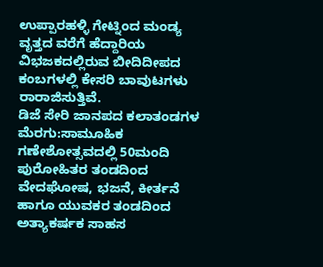ಉಪ್ಪಾರಹಳ್ಳಿ ಗೇಟ್ನಿಂದ ಮಂಡ್ಯ ವೃತ್ತದ ವರೆಗೆ ಹೆದ್ದಾರಿಯ ವಿಭಜಕದಲ್ಲಿರುವ ಬೀದಿದೀಪದ ಕಂಬಗಳಲ್ಲಿ ಕೇಸರಿ ಬಾವುಟಗಳು ರಾರಾಜಿಸುತ್ತಿವೆ.
ಡಿಜೆ ಸೇರಿ ಜಾನಪದ ಕಲಾತಂಡಗಳ ಮೆರಗು:ಸಾಮೂಹಿಕ ಗಣೇಶೋತ್ಸವದಲ್ಲಿ 50ಮಂದಿ ಪುರೋಹಿತರ ತಂಡದಿಂದ ವೇದಘೋಷ, ಭಜನೆ, ಕೀರ್ತನೆ ಹಾಗೂ ಯುವಕರ ತಂಡದಿಂದ ಅತ್ಯಾಕರ್ಷಕ ಸಾಹಸ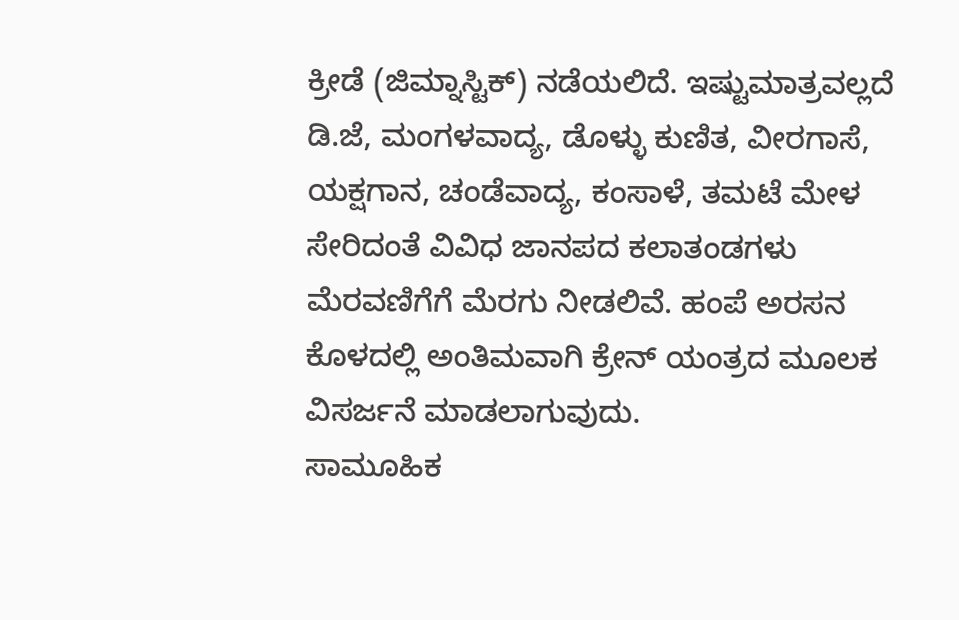ಕ್ರೀಡೆ (ಜಿಮ್ನಾಸ್ಟಿಕ್) ನಡೆಯಲಿದೆ. ಇಷ್ಟುಮಾತ್ರವಲ್ಲದೆ ಡಿ.ಜೆ, ಮಂಗಳವಾದ್ಯ, ಡೊಳ್ಳು ಕುಣಿತ, ವೀರಗಾಸೆ, ಯಕ್ಷಗಾನ, ಚಂಡೆವಾದ್ಯ, ಕಂಸಾಳೆ, ತಮಟೆ ಮೇಳ ಸೇರಿದಂತೆ ವಿವಿಧ ಜಾನಪದ ಕಲಾತಂಡಗಳು ಮೆರವಣಿಗೆಗೆ ಮೆರಗು ನೀಡಲಿವೆ. ಹಂಪೆ ಅರಸನ ಕೊಳದಲ್ಲಿ ಅಂತಿಮವಾಗಿ ಕ್ರೇನ್ ಯಂತ್ರದ ಮೂಲಕ ವಿಸರ್ಜನೆ ಮಾಡಲಾಗುವುದು.
ಸಾಮೂಹಿಕ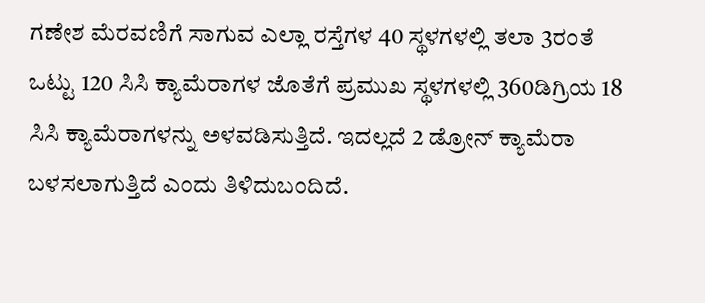ಗಣೇಶ ಮೆರವಣಿಗೆ ಸಾಗುವ ಎಲ್ಲಾ ರಸ್ತೆಗಳ 40 ಸ್ಥಳಗಳಲ್ಲಿ ತಲಾ 3ರಂತೆ ಒಟ್ಟು 120 ಸಿಸಿ ಕ್ಯಾಮೆರಾಗಳ ಜೊತೆಗೆ ಪ್ರಮುಖ ಸ್ಥಳಗಳಲ್ಲಿ 360ಡಿಗ್ರಿಯ 18 ಸಿಸಿ ಕ್ಯಾಮೆರಾಗಳನ್ನು ಅಳವಡಿಸುತ್ತಿದೆ. ಇದಲ್ಲದೆ 2 ಡ್ರೋನ್ ಕ್ಯಾಮೆರಾ ಬಳಸಲಾಗುತ್ತಿದೆ ಎಂದು ತಿಳಿದುಬಂದಿದೆ.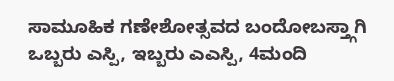ಸಾಮೂಹಿಕ ಗಣೇಶೋತ್ಸವದ ಬಂದೋಬಸ್ತ್ಗಾಗಿ ಒಬ್ಬರು ಎಸ್ಪಿ, ಇಬ್ಬರು ಎಎಸ್ಪಿ, 4ಮಂದಿ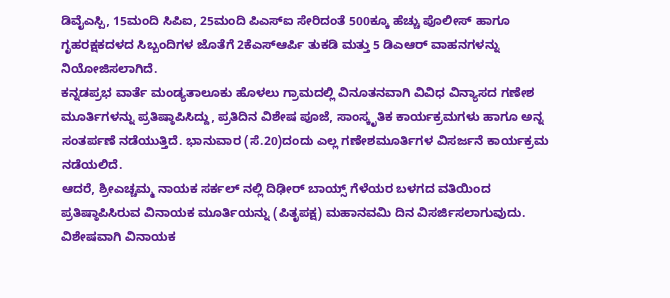ಡಿವೈಎಸ್ಪಿ, 15ಮಂದಿ ಸಿಪಿಐ, 25ಮಂದಿ ಪಿಎಸ್ಐ ಸೇರಿದಂತೆ 500ಕ್ಕೂ ಹೆಚ್ಚು ಪೊಲೀಸ್ ಹಾಗೂ ಗೃಹರಕ್ಷಕದಳದ ಸಿಬ್ಬಂದಿಗಳ ಜೊತೆಗೆ 2ಕೆಎಸ್ಆರ್ಪಿ ತುಕಡಿ ಮತ್ತು 5 ಡಿಎಆರ್ ವಾಹನಗಳನ್ನು ನಿಯೋಜಿಸಲಾಗಿದೆ.
ಕನ್ನಡಪ್ರಭ ವಾರ್ತೆ ಮಂಡ್ಯತಾಲೂಕು ಹೊಳಲು ಗ್ರಾಮದಲ್ಲಿ ವಿನೂತನವಾಗಿ ವಿವಿಧ ವಿನ್ಯಾಸದ ಗಣೇಶ ಮೂರ್ತಿಗಳನ್ನು ಪ್ರತಿಷ್ಠಾಪಿಸಿದ್ದು, ಪ್ರತಿದಿನ ವಿಶೇಷ ಪೂಜೆ, ಸಾಂಸ್ಕೃತಿಕ ಕಾರ್ಯಕ್ರಮಗಳು ಹಾಗೂ ಅನ್ನ ಸಂತರ್ಪಣೆ ನಡೆಯುತ್ತಿದೆ. ಭಾನುವಾರ (ಸೆ.20)ದಂದು ಎಲ್ಲ ಗಣೇಶಮೂರ್ತಿಗಳ ವಿಸರ್ಜನೆ ಕಾರ್ಯಕ್ರಮ ನಡೆಯಲಿದೆ.
ಆದರೆ, ಶ್ರೀಎಚ್ಚಮ್ಮ ನಾಯಕ ಸರ್ಕಲ್ ನಲ್ಲಿ ದಿಢೀರ್ ಬಾಯ್ಸ್ ಗೆಳೆಯರ ಬಳಗದ ವತಿಯಿಂದ ಪ್ರತಿಷ್ಠಾಪಿಸಿರುವ ವಿನಾಯಕ ಮೂರ್ತಿಯನ್ನು (ಪಿತೃಪಕ್ಷ) ಮಹಾನವಮಿ ದಿನ ವಿಸರ್ಜಿಸಲಾಗುವುದು. ವಿಶೇಷವಾಗಿ ವಿನಾಯಕ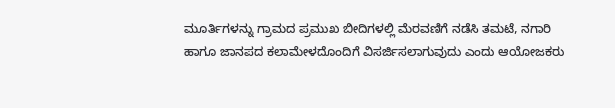ಮೂರ್ತಿಗಳನ್ನು ಗ್ರಾಮದ ಪ್ರಮುಖ ಬೀದಿಗಳಲ್ಲಿ ಮೆರವಣಿಗೆ ನಡೆಸಿ ತಮಟೆ, ನಗಾರಿ ಹಾಗೂ ಜಾನಪದ ಕಲಾಮೇಳದೊಂದಿಗೆ ವಿಸರ್ಜಿಸಲಾಗುವುದು ಎಂದು ಆಯೋಜಕರು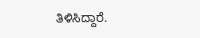ತಿಳಿಸಿದ್ದಾರೆ.